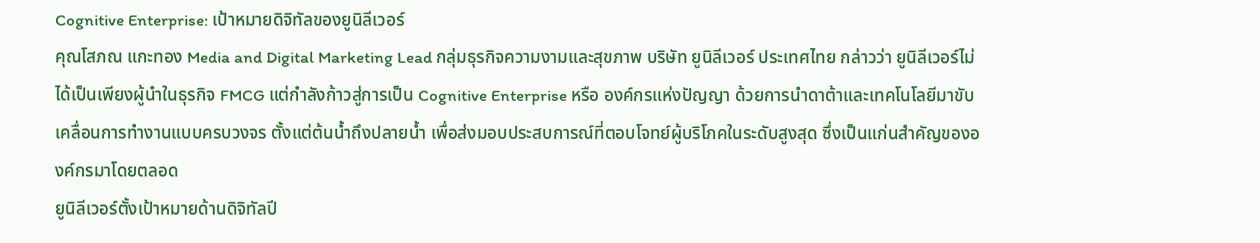Cognitive Enterprise: เป้าหมายดิจิทัลของยูนิลีเวอร์
คุณโสภณ แกะทอง Media and Digital Marketing Lead กลุ่มธุรกิจความงามและสุขภาพ บริษัท ยูนิลีเวอร์ ประเทศไทย กล่าวว่า ยูนิลีเวอร์ไม่ได้เป็นเพียงผู้นำในธุรกิจ FMCG แต่กำลังก้าวสู่การเป็น Cognitive Enterprise หรือ องค์กรแห่งปัญญา ด้วยการนำดาต้าและเทคโนโลยีมาขับเคลื่อนการทำงานแบบครบวงจร ตั้งแต่ต้นน้ำถึงปลายน้ำ เพื่อส่งมอบประสบการณ์ที่ตอบโจทย์ผู้บริโภคในระดับสูงสุด ซึ่งเป็นแก่นสำคัญขององค์กรมาโดยตลอด
ยูนิลีเวอร์ตั้งเป้าหมายด้านดิจิทัลปี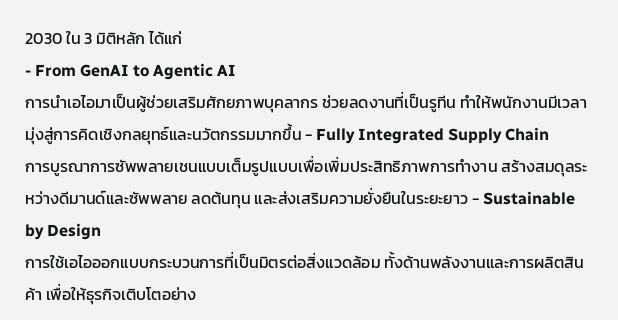2030 ใน 3 มิติหลัก ได้แก่
- From GenAI to Agentic AI
การนำเอไอมาเป็นผู้ช่วยเสริมศักยภาพบุคลากร ช่วยลดงานที่เป็นรูทีน ทำให้พนักงานมีเวลามุ่งสู่การคิดเชิงกลยุทธ์และนวัตกรรมมากขึ้น - Fully Integrated Supply Chain
การบูรณาการซัพพลายเชนแบบเต็มรูปแบบเพื่อเพิ่มประสิทธิภาพการทำงาน สร้างสมดุลระหว่างดีมานด์และซัพพลาย ลดต้นทุน และส่งเสริมความยั่งยืนในระยะยาว - Sustainable by Design
การใช้เอไอออกแบบกระบวนการที่เป็นมิตรต่อสิ่งแวดล้อม ทั้งด้านพลังงานและการผลิตสินค้า เพื่อให้ธุรกิจเติบโตอย่าง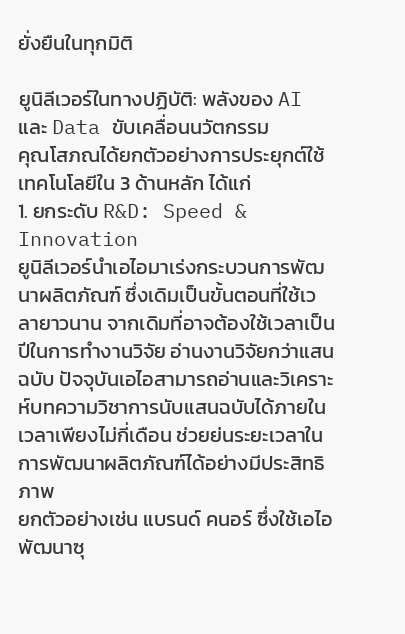ยั่งยืนในทุกมิติ

ยูนิลีเวอร์ในทางปฏิบัติ: พลังของ AI และ Data ขับเคลื่อนนวัตกรรม
คุณโสภณได้ยกตัวอย่างการประยุกต์ใช้เทคโนโลยีใน 3 ด้านหลัก ได้แก่
1. ยกระดับ R&D: Speed & Innovation
ยูนิลีเวอร์นำเอไอมาเร่งกระบวนการพัฒนาผลิตภัณฑ์ ซึ่งเดิมเป็นขั้นตอนที่ใช้เวลายาวนาน จากเดิมที่อาจต้องใช้เวลาเป็นปีในการทำงานวิจัย อ่านงานวิจัยกว่าแสนฉบับ ปัจจุบันเอไอสามารถอ่านและวิเคราะห์บทความวิชาการนับแสนฉบับได้ภายในเวลาเพียงไม่กี่เดือน ช่วยย่นระยะเวลาในการพัฒนาผลิตภัณฑ์ได้อย่างมีประสิทธิภาพ
ยกตัวอย่างเช่น แบรนด์ คนอร์ ซึ่งใช้เอไอพัฒนาซุ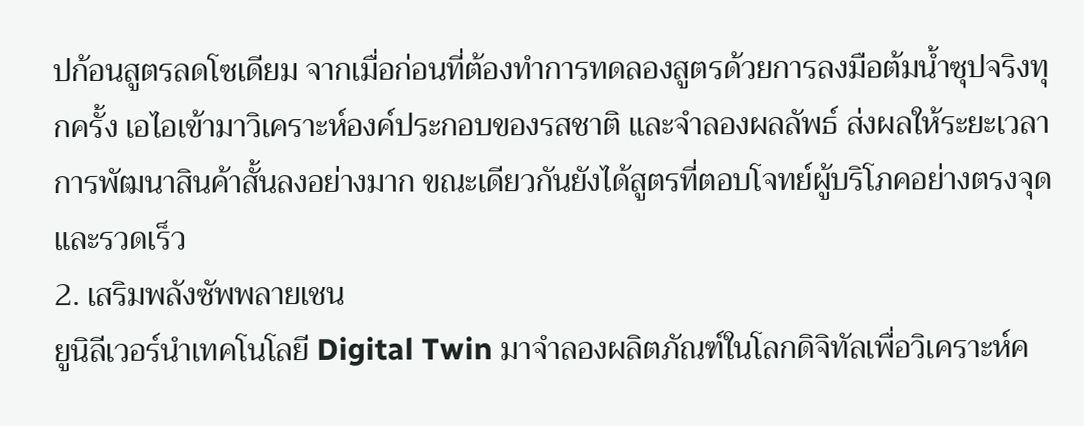ปก้อนสูตรลดโซเดียม จากเมื่อก่อนที่ต้องทำการทดลองสูตรด้วยการลงมือต้มน้ำซุปจริงทุกครั้ง เอไอเข้ามาวิเคราะห์องค์ประกอบของรสชาติ และจำลองผลลัพธ์ ส่งผลให้ระยะเวลาการพัฒนาสินค้าสั้นลงอย่างมาก ขณะเดียวกันยังได้สูตรที่ตอบโจทย์ผู้บริโภคอย่างตรงจุด และรวดเร็ว
2. เสริมพลังซัพพลายเชน
ยูนิลีเวอร์นำเทคโนโลยี Digital Twin มาจำลองผลิตภัณฑ์ในโลกดิจิทัลเพื่อวิเคราะห์ค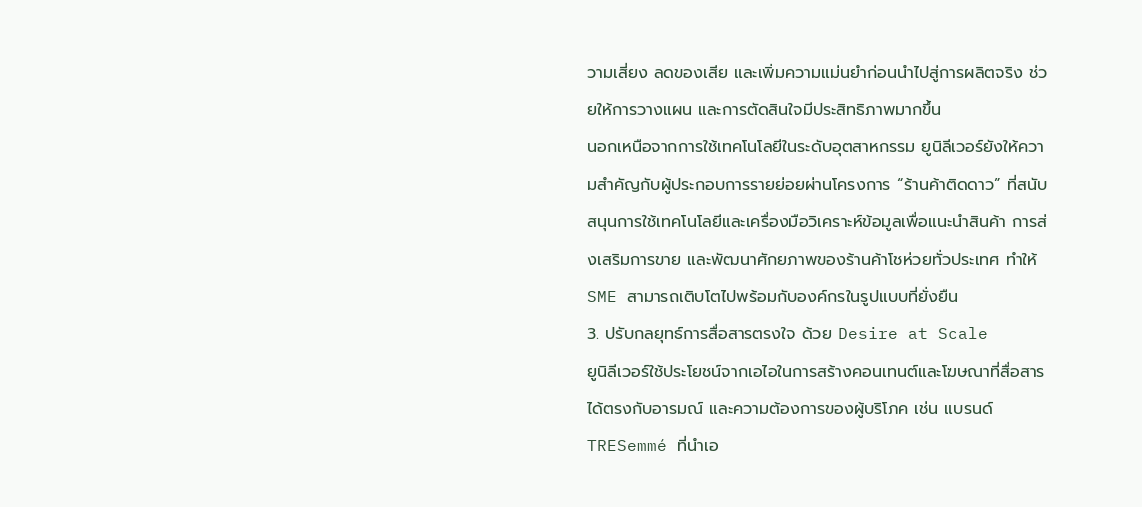วามเสี่ยง ลดของเสีย และเพิ่มความแม่นยำก่อนนำไปสู่การผลิตจริง ช่วยให้การวางแผน และการตัดสินใจมีประสิทธิภาพมากขึ้น
นอกเหนือจากการใช้เทคโนโลยีในระดับอุตสาหกรรม ยูนิลีเวอร์ยังให้ความสำคัญกับผู้ประกอบการรายย่อยผ่านโครงการ “ร้านค้าติดดาว” ที่สนับสนุนการใช้เทคโนโลยีและเครื่องมือวิเคราะห์ข้อมูลเพื่อแนะนำสินค้า การส่งเสริมการขาย และพัฒนาศักยภาพของร้านค้าโชห่วยทั่วประเทศ ทำให้ SME สามารถเติบโตไปพร้อมกับองค์กรในรูปแบบที่ยั่งยืน
3. ปรับกลยุทธ์การสื่อสารตรงใจ ด้วย Desire at Scale
ยูนิลีเวอร์ใช้ประโยชน์จากเอไอในการสร้างคอนเทนต์และโฆษณาที่สื่อสารได้ตรงกับอารมณ์ และความต้องการของผู้บริโภค เช่น แบรนด์ TRESemmé ที่นำเอ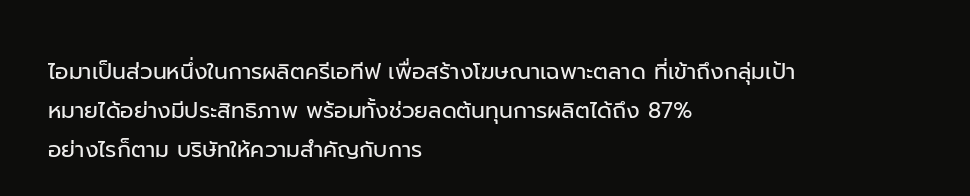ไอมาเป็นส่วนหนึ่งในการผลิตครีเอทีฟ เพื่อสร้างโฆษณาเฉพาะตลาด ที่เข้าถึงกลุ่มเป้าหมายได้อย่างมีประสิทธิภาพ พร้อมทั้งช่วยลดต้นทุนการผลิตได้ถึง 87%
อย่างไรก็ตาม บริษัทให้ความสำคัญกับการ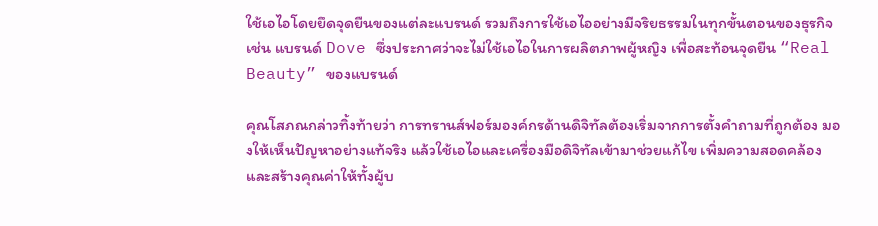ใช้เอไอโดยยึดจุดยืนของแต่ละแบรนด์ รวมถึงการใช้เอไออย่างมีจริยธรรมในทุกขั้นตอนของธุรกิจ เช่น แบรนด์ Dove ซึ่งประกาศว่าจะไม่ใช้เอไอในการผลิตภาพผู้หญิง เพื่อสะท้อนจุดยืน “Real Beauty” ของแบรนด์

คุณโสภณกล่าวทิ้งท้ายว่า การทรานส์ฟอร์มองค์กรด้านดิจิทัลต้องเริ่มจากการตั้งคำถามที่ถูกต้อง มองให้เห็นปัญหาอย่างแท้จริง แล้วใช้เอไอและเครื่องมือดิจิทัลเข้ามาช่วยแก้ไข เพิ่มความสอดคล้อง และสร้างคุณค่าให้ทั้งผู้บ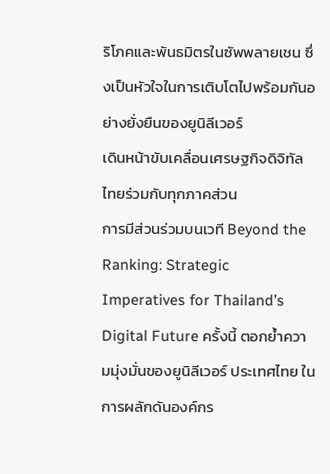ริโภคและพันธมิตรในซัพพลายเชน ซึ่งเป็นหัวใจในการเติบโตไปพร้อมกันอย่างยั่งยืนของยูนิลีเวอร์
เดินหน้าขับเคลื่อนเศรษฐกิจดิจิทัลไทยร่วมกับทุกภาคส่วน
การมีส่วนร่วมบนเวที Beyond the Ranking: Strategic Imperatives for Thailand’s Digital Future ครั้งนี้ ตอกย้ำความมุ่งมั่นของยูนิลีเวอร์ ประเทศไทย ในการผลักดันองค์กร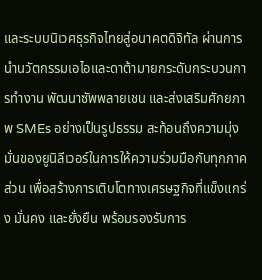และระบบนิเวศธุรกิจไทยสู่อนาคตดิจิทัล ผ่านการนำนวัตกรรมเอไอและดาต้ามายกระดับกระบวนการทำงาน พัฒนาซัพพลายเชน และส่งเสริมศักยภาพ SMEs อย่างเป็นรูปธรรม สะท้อนถึงความมุ่งมั่นของยูนิลีเวอร์ในการให้ความร่วมมือกับทุกภาคส่วน เพื่อสร้างการเติบโตทางเศรษฐกิจที่แข็งแกร่ง มั่นคง และยั่งยืน พร้อมรองรับการ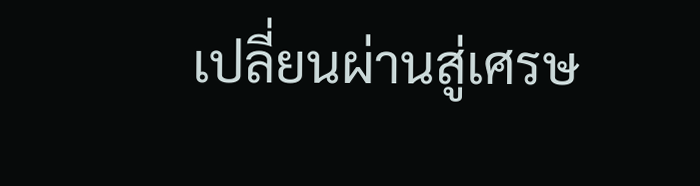เปลี่ยนผ่านสู่เศรษ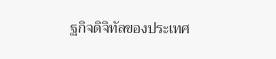ฐกิจดิจิทัลของประเทศ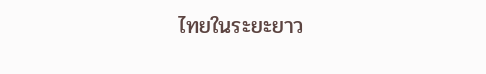ไทยในระยะยาว